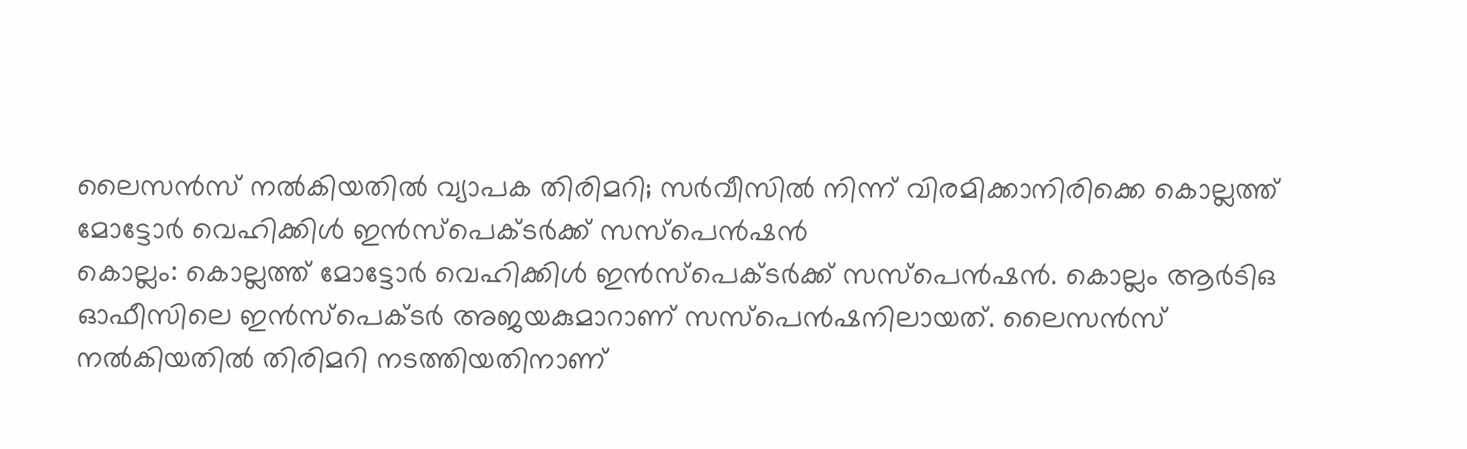ലൈസൻസ് നൽകിയതിൽ വ്യാപക തിരിമറി; സർവീസിൽ നിന്ന് വിരമിക്കാനിരിക്കെ കൊല്ലത്ത് മോട്ടോർ വെഹിക്കിൾ ഇൻസ്പെക്ടർക്ക് സസ്പെൻഷൻ
കൊല്ലം: കൊല്ലത്ത് മോട്ടോർ വെഹിക്കിൾ ഇൻസ്പെക്ടർക്ക് സസ്പെൻഷൻ. കൊല്ലം ആർടിഒ ഓഫീസിലെ ഇൻസ്പെക്ടർ അജയകുമാറാണ് സസ്പെൻഷനിലായത്. ലൈസൻസ് നൽകിയതിൽ തിരിമറി നടത്തിയതിനാണ്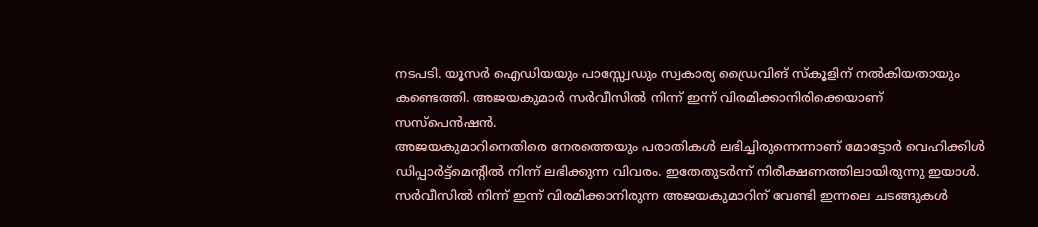നടപടി. യൂസർ ഐഡിയയും പാസ്സ്വേഡും സ്വകാര്യ ഡ്രൈവിങ് സ്കൂളിന് നൽകിയതായും കണ്ടെത്തി. അജയകുമാർ സർവീസിൽ നിന്ന് ഇന്ന് വിരമിക്കാനിരിക്കെയാണ് സസ്പെൻഷൻ.
അജയകുമാറിനെതിരെ നേരത്തെയും പരാതികൾ ലഭിച്ചിരുന്നെന്നാണ് മോട്ടോർ വെഹിക്കിൾ ഡിപ്പാർട്ട്മെന്റിൽ നിന്ന് ലഭിക്കുന്ന വിവരം. ഇതേതുടർന്ന് നിരീക്ഷണത്തിലായിരുന്നു ഇയാൾ. സർവീസിൽ നിന്ന് ഇന്ന് വിരമിക്കാനിരുന്ന അജയകുമാറിന് വേണ്ടി ഇന്നലെ ചടങ്ങുകൾ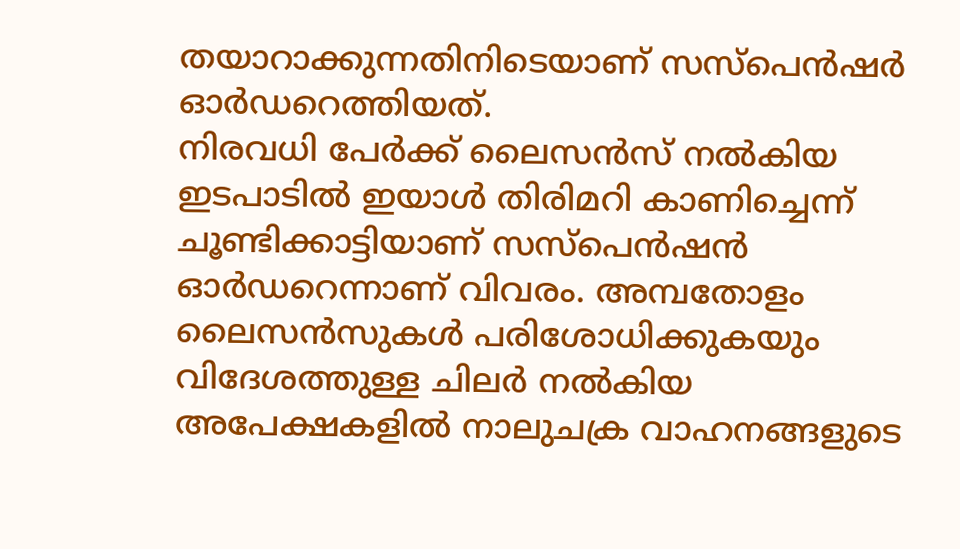തയാറാക്കുന്നതിനിടെയാണ് സസ്പെൻഷർ ഓർഡറെത്തിയത്.
നിരവധി പേർക്ക് ലൈസൻസ് നൽകിയ ഇടപാടിൽ ഇയാൾ തിരിമറി കാണിച്ചെന്ന് ചൂണ്ടിക്കാട്ടിയാണ് സസ്പെൻഷൻ ഓർഡറെന്നാണ് വിവരം. അമ്പതോളം ലൈസൻസുകൾ പരിശോധിക്കുകയും വിദേശത്തുള്ള ചിലർ നൽകിയ അപേക്ഷകളിൽ നാലുചക്ര വാഹനങ്ങളുടെ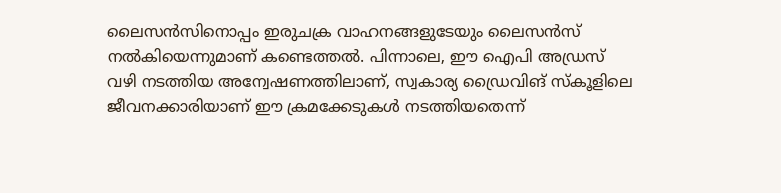ലൈസൻസിനൊപ്പം ഇരുചക്ര വാഹനങ്ങളുടേയും ലൈസൻസ് നൽകിയെന്നുമാണ് കണ്ടെത്തൽ. പിന്നാലെ, ഈ ഐപി അഡ്രസ് വഴി നടത്തിയ അന്വേഷണത്തിലാണ്, സ്വകാര്യ ഡ്രൈവിങ് സ്കൂളിലെ ജീവനക്കാരിയാണ് ഈ ക്രമക്കേടുകൾ നടത്തിയതെന്ന്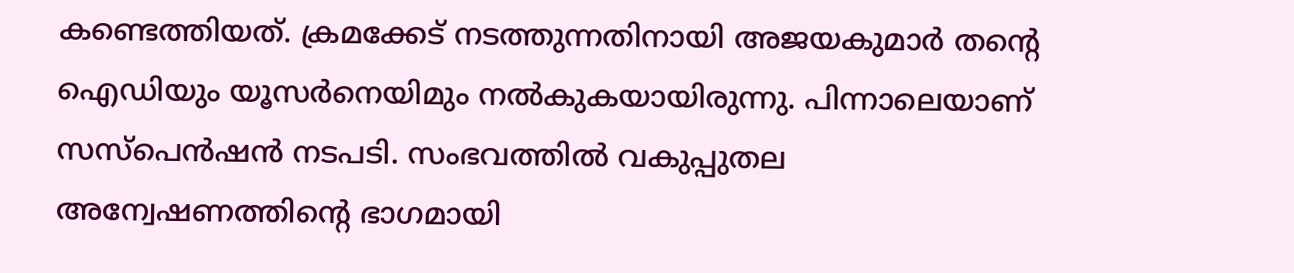കണ്ടെത്തിയത്. ക്രമക്കേട് നടത്തുന്നതിനായി അജയകുമാർ തന്റെ ഐഡിയും യൂസർനെയിമും നൽകുകയായിരുന്നു. പിന്നാലെയാണ് സസ്പെൻഷൻ നടപടി. സംഭവത്തിൽ വകുപ്പുതല അന്വേഷണത്തിന്റെ ഭാഗമായി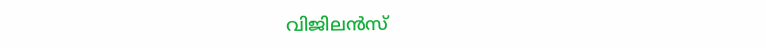വിജിലൻസ്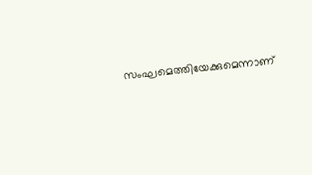സംഘമെത്തിയേക്കുമെന്നാണ്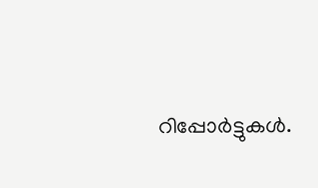റിപ്പോർട്ടുകൾ.